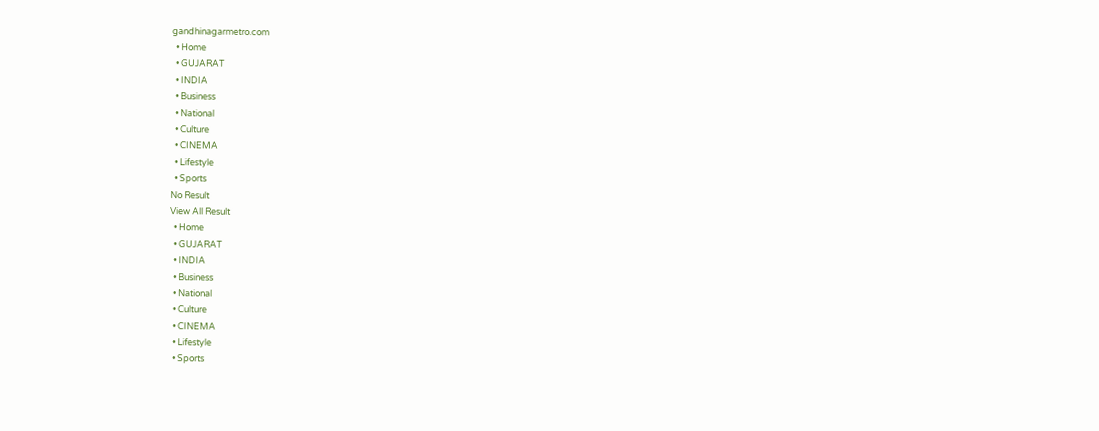gandhinagarmetro.com
  • Home
  • GUJARAT
  • INDIA
  • Business
  • National
  • Culture
  • CINEMA
  • Lifestyle
  • Sports
No Result
View All Result
  • Home
  • GUJARAT
  • INDIA
  • Business
  • National
  • Culture
  • CINEMA
  • Lifestyle
  • Sports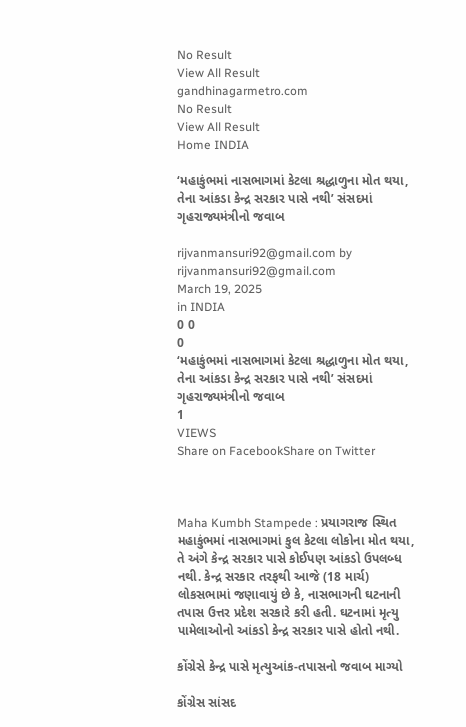No Result
View All Result
gandhinagarmetro.com
No Result
View All Result
Home INDIA

‘મહાકુંભમાં નાસભાગમાં કેટલા શ્રદ્ધાળુના મોત થયા, તેના આંકડા કેન્દ્ર સરકાર પાસે નથી’ સંસદમાં ગૃહરાજ્યમંત્રીનો જવાબ

rijvanmansuri92@gmail.com by rijvanmansuri92@gmail.com
March 19, 2025
in INDIA
0 0
0
‘મહાકુંભમાં નાસભાગમાં કેટલા શ્રદ્ધાળુના મોત થયા, તેના આંકડા કેન્દ્ર સરકાર પાસે નથી’ સંસદમાં ગૃહરાજ્યમંત્રીનો જવાબ
1
VIEWS
Share on FacebookShare on Twitter



Maha Kumbh Stampede : પ્રયાગરાજ સ્થિત મહાકુંભમાં નાસભાગમાં કુલ કેટલા લોકોના મોત થયા, તે અંગે કેન્દ્ર સરકાર પાસે કોઈપણ આંકડો ઉપલબ્ધ નથી. કેન્દ્ર સરકાર તરફથી આજે (18 માર્ચ) લોકસભામાં જણાવાયું છે કે, નાસભાગની ઘટનાની તપાસ ઉત્તર પ્રદેશ સરકારે કરી હતી. ઘટનામાં મૃત્યુ પામેલાઓનો આંકડો કેન્દ્ર સરકાર પાસે હોતો નથી.

કોંગ્રેસે કેન્દ્ર પાસે મૃત્યુઆંક-તપાસનો જવાબ માગ્યો

કોંગ્રેસ સાંસદ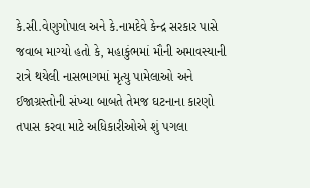કે.સી.વેણુગોપાલ અને કે.નામદેવે કેન્દ્ર સરકાર પાસે જવાબ માગ્યો હતો કે, મહાકુંભમાં મૌની અમાવસ્યાની રાત્રે થયેલી નાસભાગમાં મૃત્યુ પામેલાઓ અને ઈજાગ્રસ્તોની સંખ્યા બાબતે તેમજ ઘટનાના કારણો તપાસ કરવા માટે અધિકારીઓએ શું પગલા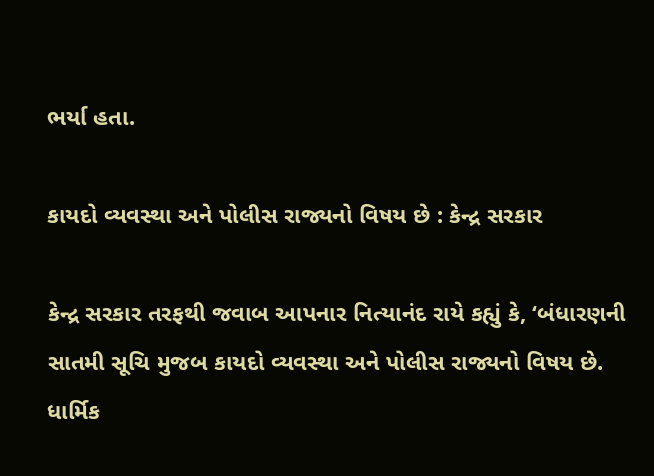ભર્યા હતા.

કાયદો વ્યવસ્થા અને પોલીસ રાજ્યનો વિષય છે : કેન્દ્ર સરકાર

કેન્દ્ર સરકાર તરફથી જવાબ આપનાર નિત્યાનંદ રાયે કહ્યું કે, ‘બંધારણની સાતમી સૂચિ મુજબ કાયદો વ્યવસ્થા અને પોલીસ રાજ્યનો વિષય છે. ધાર્મિક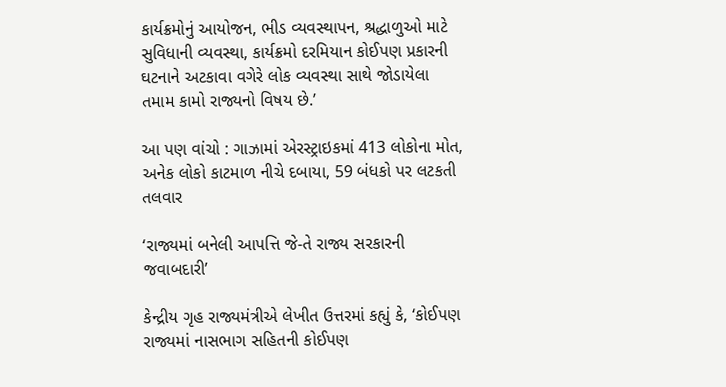કાર્યક્રમોનું આયોજન, ભીડ વ્યવસ્થાપન, શ્રદ્ધાળુઓ માટે સુવિધાની વ્યવસ્થા, કાર્યક્રમો દરમિયાન કોઈપણ પ્રકારની ઘટનાને અટકાવા વગેરે લોક વ્યવસ્થા સાથે જોડાયેલા તમામ કામો રાજ્યનો વિષય છે.’

આ પણ વાંચો : ગાઝામાં એરસ્ટ્રાઇકમાં 413 લોકોના મોત, અનેક લોકો કાટમાળ નીચે દબાયા, 59 બંધકો પર લટકતી તલવાર

‘રાજ્યમાં બનેલી આપત્તિ જે-તે રાજ્ય સરકારની જવાબદારી’

કેન્દ્રીય ગૃહ રાજ્યમંત્રીએ લેખીત ઉત્તરમાં કહ્યું કે, ‘કોઈપણ રાજ્યમાં નાસભાગ સહિતની કોઈપણ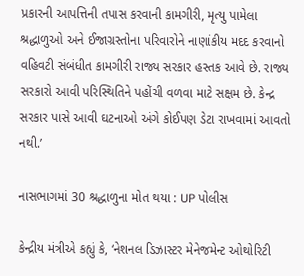પ્રકારની આપત્તિની તપાસ કરવાની કામગીરી, મૃત્યુ પામેલા શ્રદ્ધાળુઓ અને ઈજાગ્રસ્તોના પરિવારોને નાણાંકીય મદદ કરવાનો વહિવટી સંબંધીત કામગીરી રાજ્ય સરકાર હસ્તક આવે છે. રાજ્ય સરકારો આવી પરિસ્થિતિને પહોંચી વળવા માટે સક્ષમ છે. કેન્દ્ર સરકાર પાસે આવી ઘટનાઓ અંગે કોઈપણ ડેટા રાખવામાં આવતો નથી.’

નાસભાગમાં 30 શ્રદ્ધાળુના મોત થયા : UP પોલીસ

કેન્દ્રીય મંત્રીએ કહ્યું કે, ‘નેશનલ ડિઝાસ્ટર મેનેજમેન્ટ ઓથોરિટી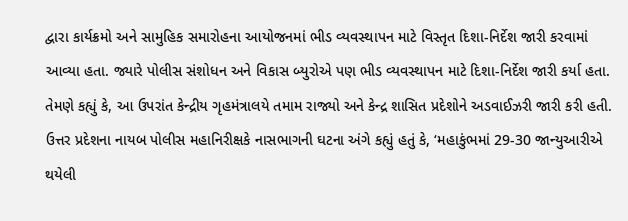દ્વારા કાર્યક્રમો અને સામુહિક સમારોહના આયોજનમાં ભીડ વ્યવસ્થાપન માટે વિસ્તૃત દિશા-નિર્દેશ જારી કરવામાં આવ્યા હતા. જ્યારે પોલીસ સંશોધન અને વિકાસ બ્યુરોએ પણ ભીડ વ્યવસ્થાપન માટે દિશા-નિર્દેશ જારી કર્યા હતા. તેમણે કહ્યું કે, આ ઉપરાંત કેન્દ્રીય ગૃહમંત્રાલયે તમામ રાજ્યો અને કેન્દ્ર શાસિત પ્રદેશોને અડવાઈઝરી જારી કરી હતી. ઉત્તર પ્રદેશના નાયબ પોલીસ મહાનિરીક્ષકે નાસભાગની ઘટના અંગે કહ્યું હતું કે, ‘મહાકુંભમાં 29-30 જાન્યુઆરીએ થયેલી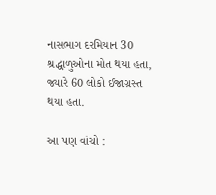નાસભાગ દરમિયાન 30 શ્રદ્ધાળુઓના મોત થયા હતા, જ્યારે 60 લોકો ઈજાગ્રસ્ત થયા હતા.

આ પણ વાંચો :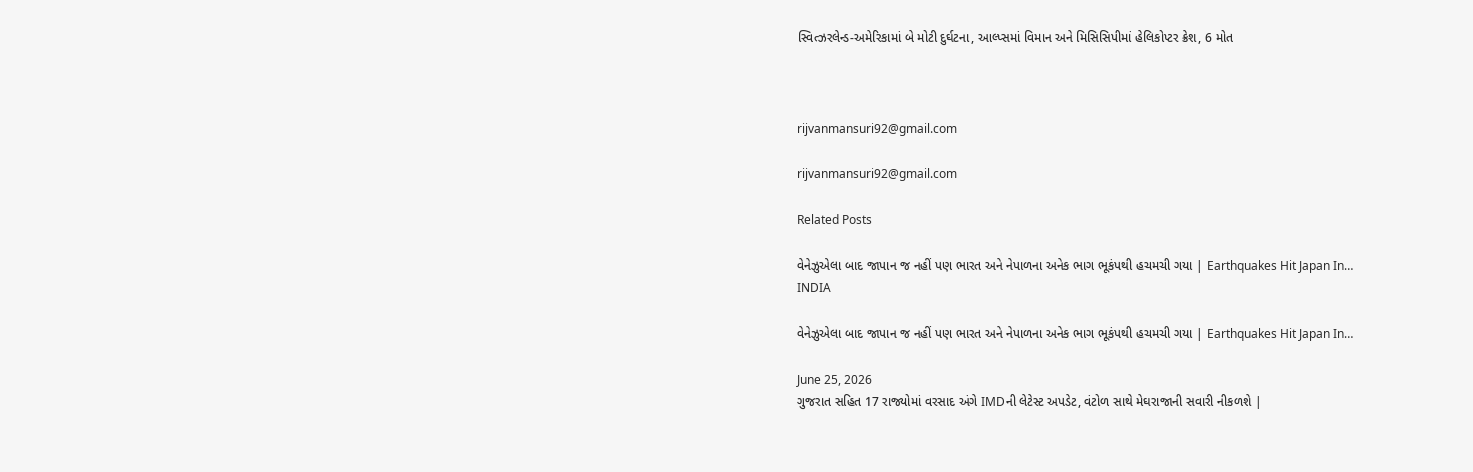સ્વિત્ઝરલેન્ડ-અમેરિકામાં બે મોટી દુર્ઘટના, આલ્પ્સમાં વિમાન અને મિસિસિપીમાં હેલિકોપ્ટર ક્રેશ, 6 મોત



rijvanmansuri92@gmail.com

rijvanmansuri92@gmail.com

Related Posts

વેનેઝુએલા બાદ જાપાન જ નહીં પણ ભારત અને નેપાળના અનેક ભાગ ભૂકંપથી હચમચી ગયા | Earthquakes Hit Japan In…
INDIA

વેનેઝુએલા બાદ જાપાન જ નહીં પણ ભારત અને નેપાળના અનેક ભાગ ભૂકંપથી હચમચી ગયા | Earthquakes Hit Japan In…

June 25, 2026
ગુજરાત સહિત 17 રાજ્યોમાં વરસાદ અંગે IMDની લેટેસ્ટ અપડેટ, વંટોળ સાથે મેઘરાજાની સવારી નીકળશે |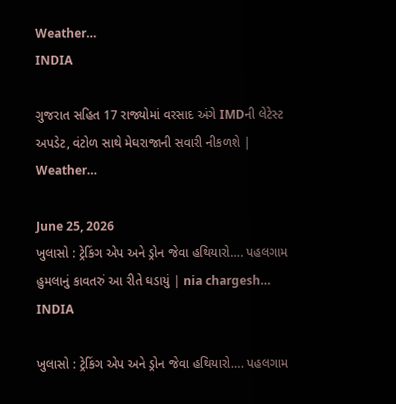Weather…
INDIA

ગુજરાત સહિત 17 રાજ્યોમાં વરસાદ અંગે IMDની લેટેસ્ટ અપડેટ, વંટોળ સાથે મેઘરાજાની સવારી નીકળશે | Weather…

June 25, 2026
ખુલાસો : ટ્રેકિંગ એપ અને ડ્રોન જેવા હથિયારો…. પહલગામ હુમલાનું કાવતરું આ રીતે ઘડાયું | nia chargesh…
INDIA

ખુલાસો : ટ્રેકિંગ એપ અને ડ્રોન જેવા હથિયારો…. પહલગામ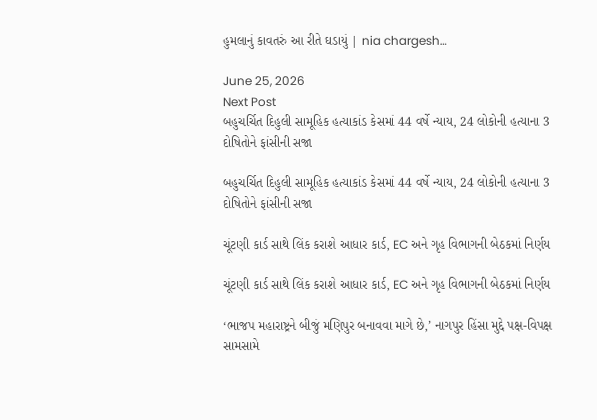હુમલાનું કાવતરું આ રીતે ઘડાયું | nia chargesh…

June 25, 2026
Next Post
બહુચર્ચિત દિહુલી સામૂહિક હત્યાકાંડ કેસમાં 44 વર્ષે ન્યાય, 24 લોકોની હત્યાના 3 દોષિતોને ફાંસીની સજા

બહુચર્ચિત દિહુલી સામૂહિક હત્યાકાંડ કેસમાં 44 વર્ષે ન્યાય, 24 લોકોની હત્યાના 3 દોષિતોને ફાંસીની સજા

ચૂંટણી કાર્ડ સાથે લિંક કરાશે આધાર કાર્ડ, EC અને ગૃહ વિભાગની બેઠકમાં નિર્ણય

ચૂંટણી કાર્ડ સાથે લિંક કરાશે આધાર કાર્ડ, EC અને ગૃહ વિભાગની બેઠકમાં નિર્ણય

‘ભાજપ મહારાષ્ટ્રને બીજું મણિપુર બનાવવા માગે છે,’ નાગપુર હિંસા મુદ્દે પક્ષ-વિપક્ષ સામસામે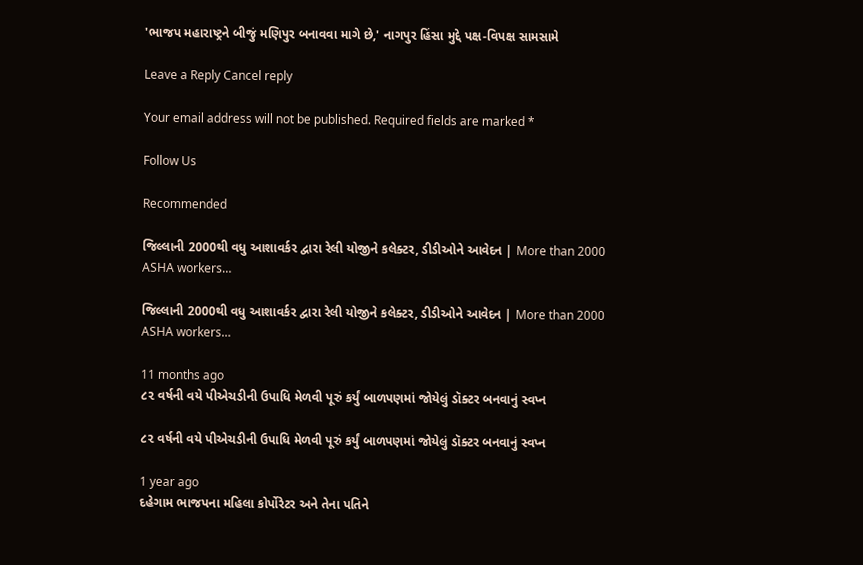'ભાજપ મહારાષ્ટ્રને બીજું મણિપુર બનાવવા માગે છે,' નાગપુર હિંસા મુદ્દે પક્ષ-વિપક્ષ સામસામે

Leave a Reply Cancel reply

Your email address will not be published. Required fields are marked *

Follow Us

Recommended

જિલ્લાની 2000થી વધુ આશાવર્કર દ્વારા રેલી યોજીને કલેક્ટર, ડીડીઓને આવેદન | More than 2000 ASHA workers…

જિલ્લાની 2000થી વધુ આશાવર્કર દ્વારા રેલી યોજીને કલેક્ટર, ડીડીઓને આવેદન | More than 2000 ASHA workers…

11 months ago
૮૨ વર્ષની વયે પીએચડીની ઉપાધિ મેળવી પૂરું કર્યું બાળપણમાં જોયેલું ડૉક્ટર બનવાનું સ્વપ્ન

૮૨ વર્ષની વયે પીએચડીની ઉપાધિ મેળવી પૂરું કર્યું બાળપણમાં જોયેલું ડૉક્ટર બનવાનું સ્વપ્ન

1 year ago
દહેગામ ભાજપના મહિલા કોર્પોરેટર અને તેના પતિને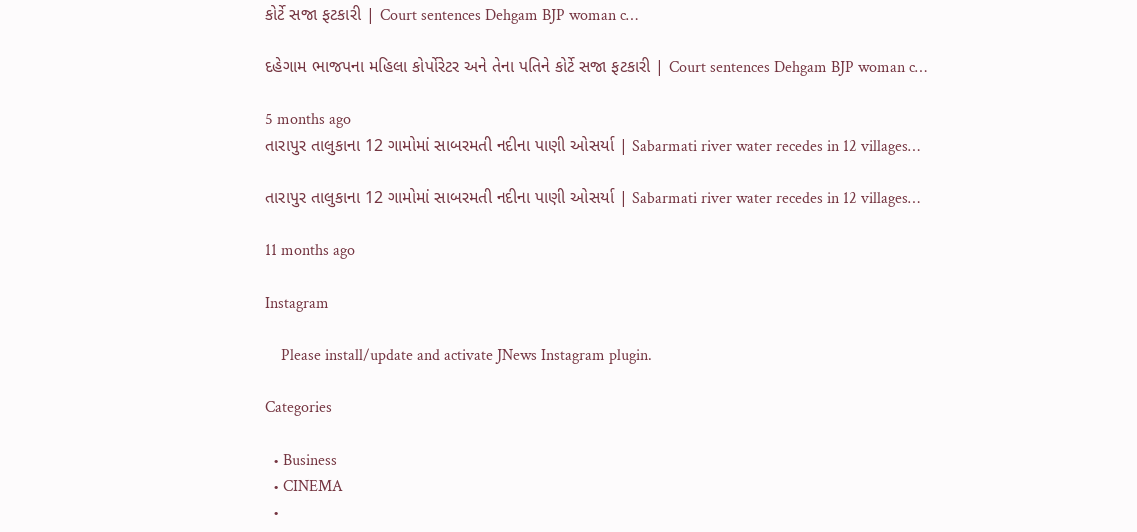કોર્ટે સજા ફટકારી | Court sentences Dehgam BJP woman c…

દહેગામ ભાજપના મહિલા કોર્પોરેટર અને તેના પતિને કોર્ટે સજા ફટકારી | Court sentences Dehgam BJP woman c…

5 months ago
તારાપુર તાલુકાના 12 ગામોમાં સાબરમતી નદીના પાણી ઓસર્યા | Sabarmati river water recedes in 12 villages…

તારાપુર તાલુકાના 12 ગામોમાં સાબરમતી નદીના પાણી ઓસર્યા | Sabarmati river water recedes in 12 villages…

11 months ago

Instagram

    Please install/update and activate JNews Instagram plugin.

Categories

  • Business
  • CINEMA
  •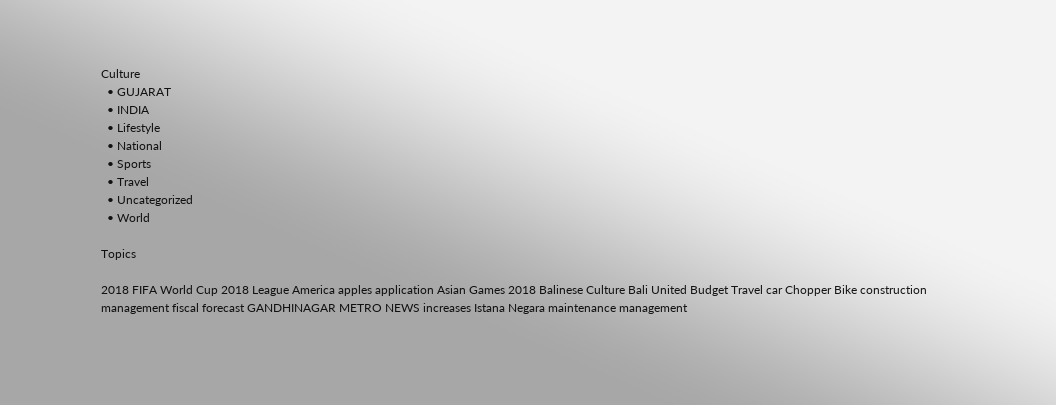Culture
  • GUJARAT
  • INDIA
  • Lifestyle
  • National
  • Sports
  • Travel
  • Uncategorized
  • World

Topics

2018 FIFA World Cup 2018 League America apples application Asian Games 2018 Balinese Culture Bali United Budget Travel car Chopper Bike construction management fiscal forecast GANDHINAGAR METRO NEWS increases Istana Negara maintenance management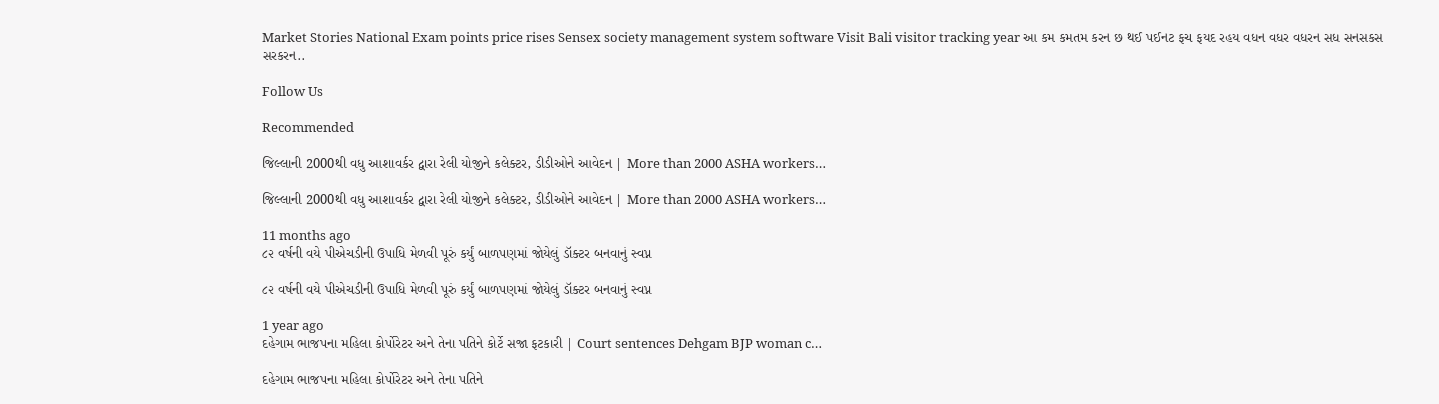Market Stories National Exam points price rises Sensex society management system software Visit Bali visitor tracking year આ કમ કમતમ કરન છ થઈ પઈનટ ફચ ફયદ રહય વધન વધર વધરન સધ સનસકસ સરકરન..

Follow Us

Recommended

જિલ્લાની 2000થી વધુ આશાવર્કર દ્વારા રેલી યોજીને કલેક્ટર, ડીડીઓને આવેદન | More than 2000 ASHA workers…

જિલ્લાની 2000થી વધુ આશાવર્કર દ્વારા રેલી યોજીને કલેક્ટર, ડીડીઓને આવેદન | More than 2000 ASHA workers…

11 months ago
૮૨ વર્ષની વયે પીએચડીની ઉપાધિ મેળવી પૂરું કર્યું બાળપણમાં જોયેલું ડૉક્ટર બનવાનું સ્વપ્ન

૮૨ વર્ષની વયે પીએચડીની ઉપાધિ મેળવી પૂરું કર્યું બાળપણમાં જોયેલું ડૉક્ટર બનવાનું સ્વપ્ન

1 year ago
દહેગામ ભાજપના મહિલા કોર્પોરેટર અને તેના પતિને કોર્ટે સજા ફટકારી | Court sentences Dehgam BJP woman c…

દહેગામ ભાજપના મહિલા કોર્પોરેટર અને તેના પતિને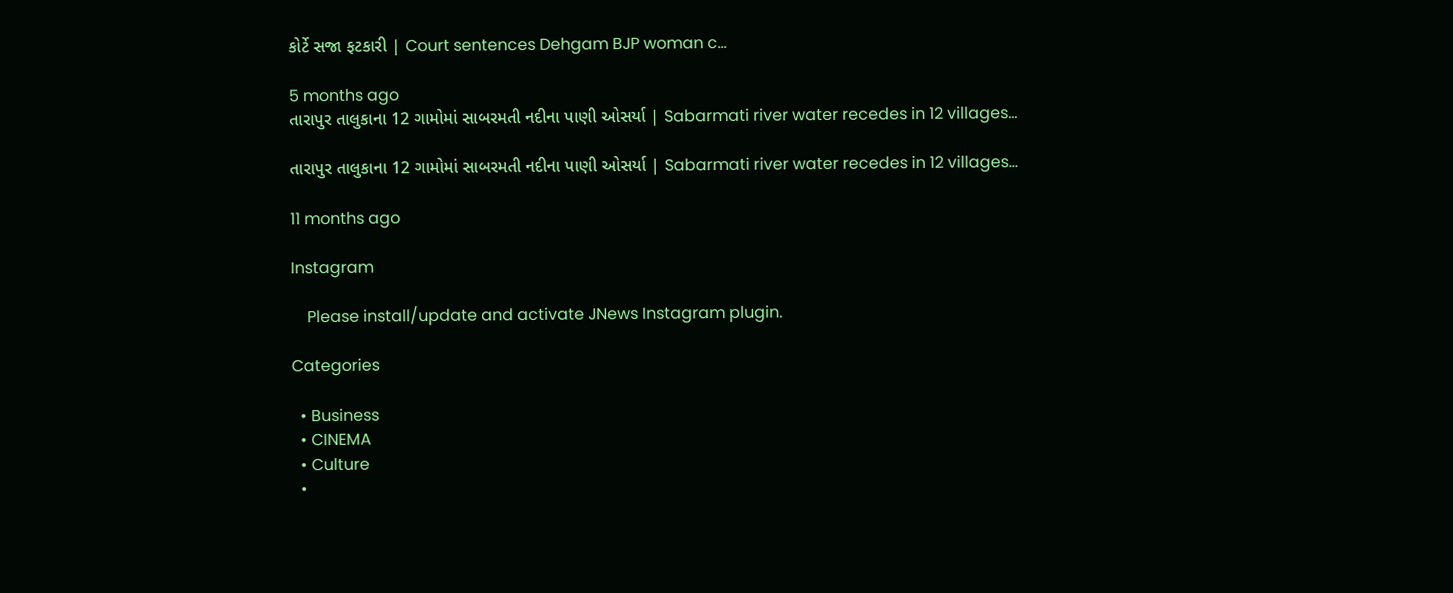કોર્ટે સજા ફટકારી | Court sentences Dehgam BJP woman c…

5 months ago
તારાપુર તાલુકાના 12 ગામોમાં સાબરમતી નદીના પાણી ઓસર્યા | Sabarmati river water recedes in 12 villages…

તારાપુર તાલુકાના 12 ગામોમાં સાબરમતી નદીના પાણી ઓસર્યા | Sabarmati river water recedes in 12 villages…

11 months ago

Instagram

    Please install/update and activate JNews Instagram plugin.

Categories

  • Business
  • CINEMA
  • Culture
  •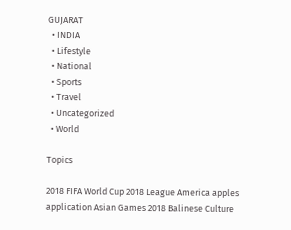GUJARAT
  • INDIA
  • Lifestyle
  • National
  • Sports
  • Travel
  • Uncategorized
  • World

Topics

2018 FIFA World Cup 2018 League America apples application Asian Games 2018 Balinese Culture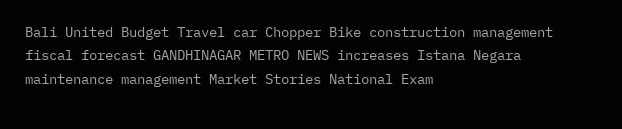Bali United Budget Travel car Chopper Bike construction management fiscal forecast GANDHINAGAR METRO NEWS increases Istana Negara maintenance management Market Stories National Exam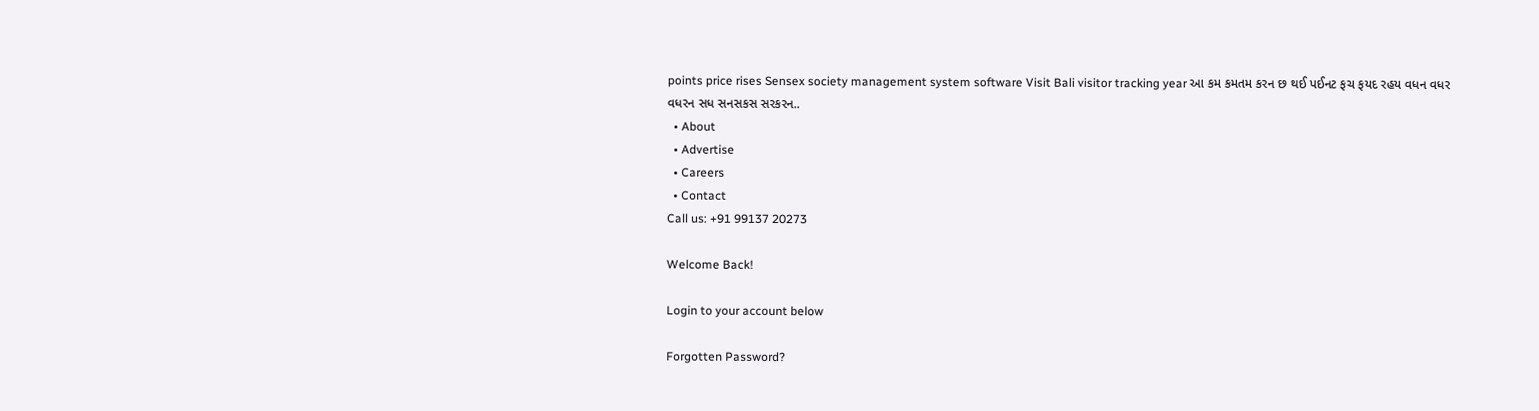points price rises Sensex society management system software Visit Bali visitor tracking year આ કમ કમતમ કરન છ થઈ પઈનટ ફચ ફયદ રહય વધન વધર વધરન સધ સનસકસ સરકરન..
  • About
  • Advertise
  • Careers
  • Contact
Call us: +91 99137 20273

Welcome Back!

Login to your account below

Forgotten Password?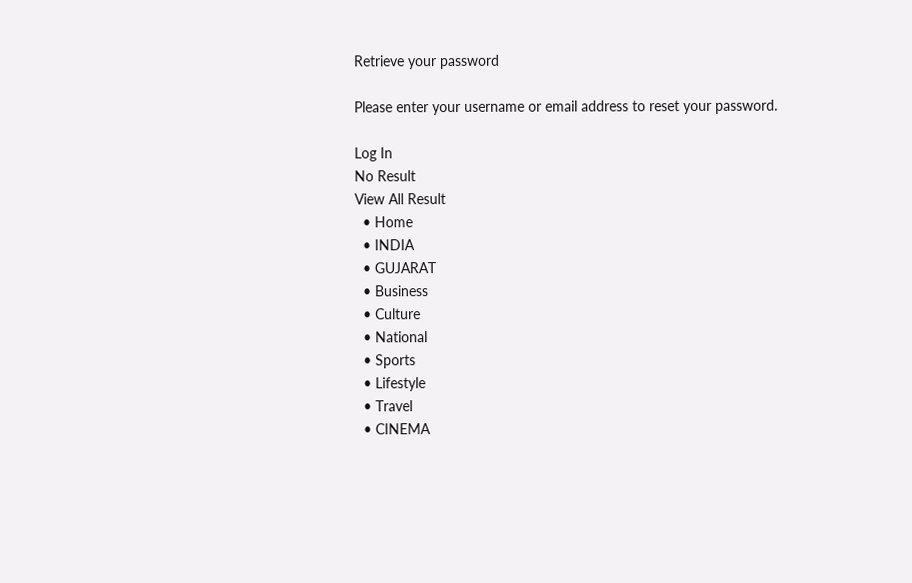Retrieve your password

Please enter your username or email address to reset your password.

Log In
No Result
View All Result
  • Home
  • INDIA
  • GUJARAT
  • Business
  • Culture
  • National
  • Sports
  • Lifestyle
  • Travel
  • CINEMA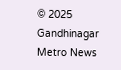© 2025 Gandhinagar Metro News